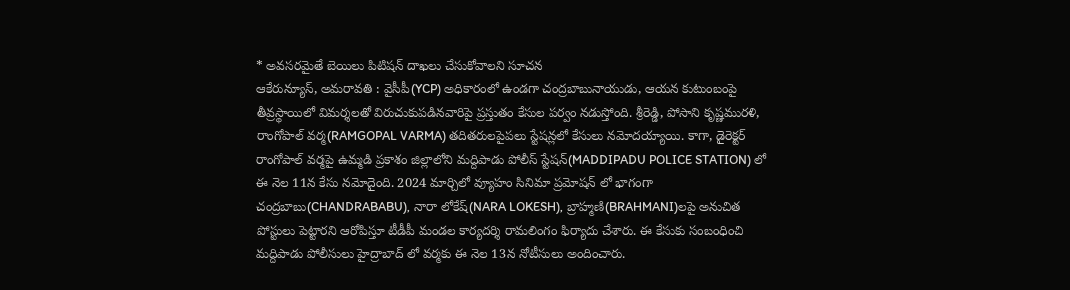* అవసరమైతే బెయిలు పిటిషన్ దాఖలు చేసుకోవాలని సూచన
ఆకేరున్యూస్, అమరావతి : వైసీపీ(YCP) అధికారంలో ఉండగా చంద్రబాబునాయుడు, ఆయన కుటుంబంపై తీవ్రస్థాయిలో విమర్శలతో విరుచుకుపడినవారిపై ప్రస్తుతం కేసుల పర్వం నడుస్తోంది. శ్రీరెడ్డి, పోసాని కృష్ణమురళి, రాంగోపాల్ వర్మ(RAMGOPAL VARMA) తదితరులపైపలు స్టేషన్లలో కేసులు నమోదయ్యాయి. కాగా, డైరెక్టర్ రాంగోపాల్ వర్మపై ఉమ్మడి ప్రకాశం జిల్లాలోని మద్దిపాడు పోలీస్ స్టేషన్(MADDIPADU POLICE STATION) లో ఈ నెల 11న కేసు నమోదైంది. 2024 మార్చిలో వ్యూహం సినిమా ప్రమోషన్ లో భాగంగా చంద్రబాబు(CHANDRABABU), నారా లోకేష్(NARA LOKESH), బ్రాహ్మణి(BRAHMANI)లపై అనుచిత పోస్టులు పెట్టారని ఆరోపిస్తూ టీడీపీ మండల కార్యదర్శి రామలింగం ఫిర్యాదు చేశారు. ఈ కేసుకు సంబంధించి మద్దిపాడు పోలీసులు హైద్రాబాద్ లో వర్మకు ఈ నెల 13న నోటీసులు అందించారు.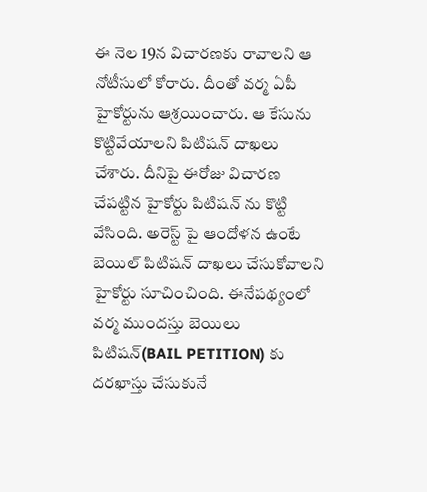ఈ నెల 19న విచారణకు రావాలని ఆ నోటీసులో కోరారు. దీంతో వర్మ ఏపీ హైకోర్టును ఆశ్రయించారు. ఆ కేసును కొట్టివేయాలని పిటిషన్ దాఖలు చేశారు. దీనిపై ఈరోజు విచారణ చేపట్టిన హైకోర్టు పిటిషన్ ను కొట్టి వేసింది. అరెస్ట్ పై ఆందోళన ఉంటే బెయిల్ పిటిషన్ దాఖలు చేసుకోవాలని హైకోర్టు సూచించింది. ఈనేపథ్యంలో వర్మ ముందస్తు బెయిలు పిటిషన్(BAIL PETITION) కు దరఖాస్తు చేసుకునే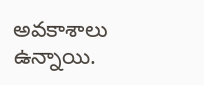అవకాశాలు ఉన్నాయి.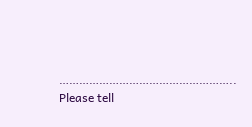……………………………………………..
Please tell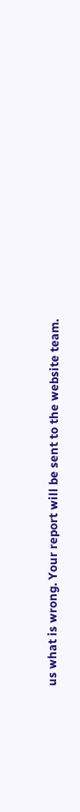us what is wrong. Your report will be sent to the website team.